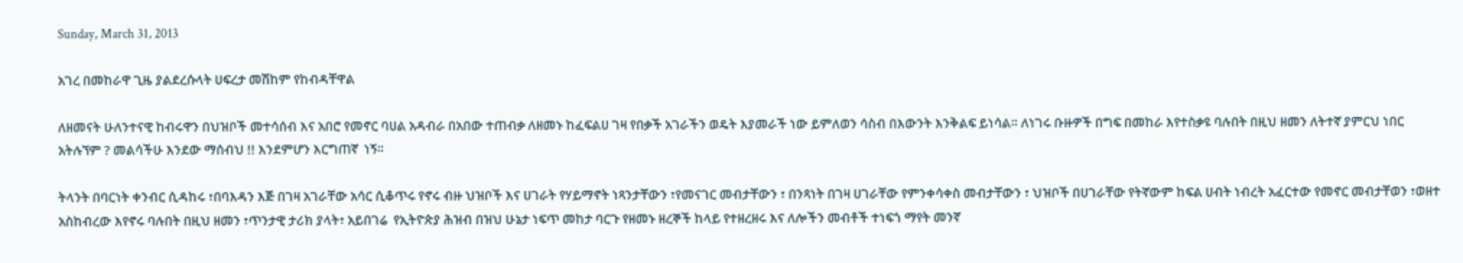Sunday, March 31, 2013

አገረ በመከራዋ ጊዜ ያልደረሱላት ሀፍረታ መሽከም የከብዳቸዋል

ለዘመናት ሁለንተናዊ ከብሩዋን በህዝቦች መተሳሰብ እና አበሮ የመኖር ባሀል አዳብራ በአበው ተጠብቃ ለዘመኑ ከፈፍልሀ ገዛ የበቃች አገራችን ወዴት እያመራች ነው ይምለወን ሳስብ በእውንት እንቅልፍ ይነሳል። ለነገሩ ቡዙዎች በግፍ በመከራ እየተስቃዩ ባሉበት በዚህ ዘመን ለትተኛ ያምርህ ነበር አትሉኘም ? መልሳችሁ እንደው ማሰብህ !! እንደምሆን እርግጠኛ  ነኝ።

ትላንት በባርነት ቀንብር ሲዳከሩ ፣በባእዳን እጅ በገዛ አገራቸው አሳር ሲቆጥሩ የኖሩ ብዙ ህዝቦች እና ሀገራት የሃይማኖት ነጻንታቸውን ፣የመናገር መብታቸውን ፣ በንጻነት በገዛ ሀገራቸው የምንቀሳቀስ መብታቸውን ፣ ህዝቦች በሀገራቸው የትኛውም ከፍል ሀብት ነብረት አፈርተው የመኖር መብታቸወን ፣ወዘተ አስከብረው እየኖሩ ባሉበት በዚህ ዘመን ፣ጥንታዊ ታሪክ ያላት፣ አይበገሬ  የኢትዮጵያ ሕዝብ በዝህ ሁኔታ ነፍጥ መከታ ባርጉ የዘመኑ ዘረኞች ከላይ የተዘረዘሩ እና ለሎችን መብቶች ተነፍጎ ማየት መንኛ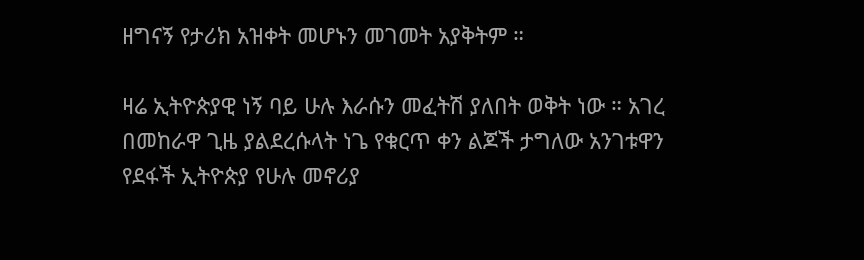ዘግናኝ የታሪክ አዝቀት መሆኑን መገመት አያቅትም ።

ዛሬ ኢትዮጵያዊ ነኝ ባይ ሁሉ እራሱን መፈትሽ ያለበት ወቅት ነው ። አገረ በመከራዋ ጊዜ ያልደረሱላት ነጌ የቁርጥ ቀን ልጆች ታግለው አንገቱዋን የደፋች ኢትዮጵያ የሁሉ መኖሪያ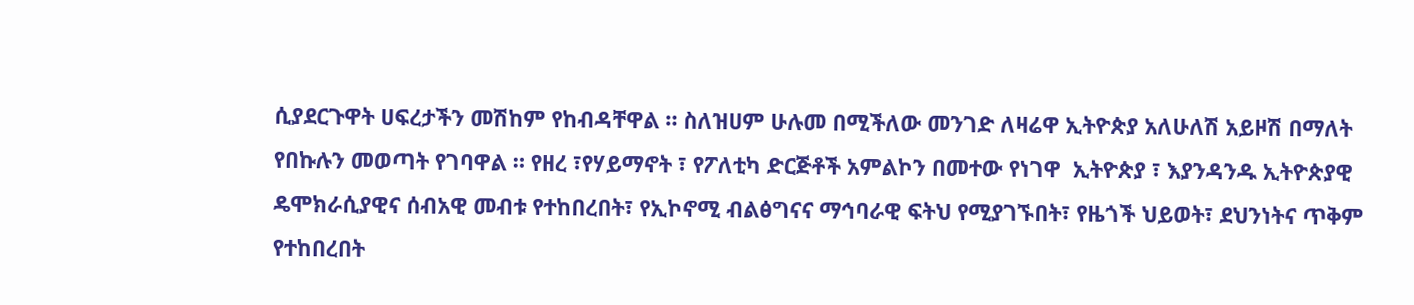ሲያደርጉዋት ሀፍረታችን መሽከም የከብዳቸዋል ። ስለዝሀም ሁሉመ በሚችለው መንገድ ለዛሬዋ ኢትዮጵያ አለሁለሽ አይዞሽ በማለት የበኩሉን መወጣት የገባዋል ። የዘረ ፣የሃይማኖት ፣ የፖለቲካ ድርጅቶች አምልኮን በመተው የነገዋ  ኢትዮጵያ ፣ እያንዳንዱ ኢትዮጵያዊ ዴሞክራሲያዊና ሰብአዊ መብቱ የተከበረበት፣ የኢኮኖሚ ብልፅግናና ማኅባራዊ ፍትህ የሚያገኙበት፣ የዜጎች ህይወት፣ ደህንነትና ጥቅም የተከበረበት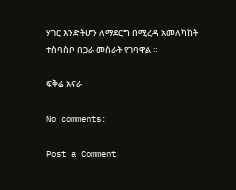ሃገር እንድትሆን ለማደርግ በሚረዳ አመለካከት ተስባስቦ በጋራ መስራት የገባዋል ።

ፍቅሬ አናራ

No comments:

Post a Comment